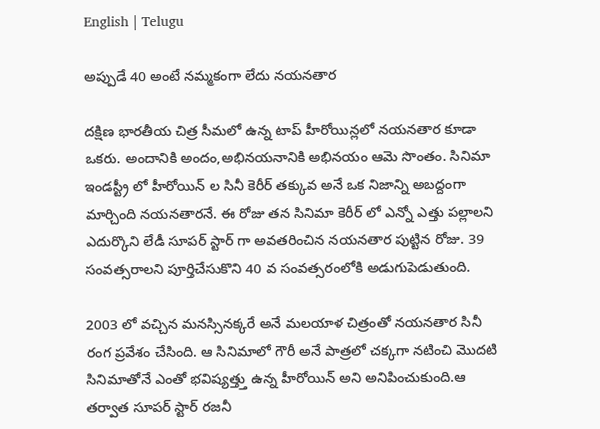English | Telugu

అప్పుడే 40 అంటే నమ్మకంగా లేదు నయనతార

దక్షిణ భారతీయ చిత్ర సీమలో ఉన్న టాప్ హీరోయిన్లలో నయనతార కూడా ఒకరు. అందానికి అందం,అభినయనానికి అభినయం ఆమె సొంతం. సినిమా ఇండస్ట్రీ లో హీరోయిన్ ల సినీ కెరీర్ తక్కువ అనే ఒక నిజాన్ని అబద్దంగా మార్చింది నయనతారనే. ఈ రోజు తన సినిమా కెరీర్ లో ఎన్నో ఎత్తు పల్లాలని ఎదుర్కొని లేడీ సూపర్ స్టార్ గా అవతరించిన నయనతార పుట్టిన రోజు. 39 సంవత్సరాలని పూర్తిచేసుకొని 40 వ సంవత్సరంలోకి అడుగుపెడుతుంది.

2003 లో వచ్చిన మనస్సినక్కరే అనే మలయాళ చిత్రంతో నయనతార సినీ రంగ ప్రవేశం చేసింది. ఆ సినిమాలో గౌరీ అనే పాత్రలో చక్కగా నటించి మొదటి సినిమాతోనే ఎంతో భవిష్యత్త్తు ఉన్న హీరోయిన్ అని అనిపించుకుంది.ఆ తర్వాత సూపర్ స్టార్ రజనీ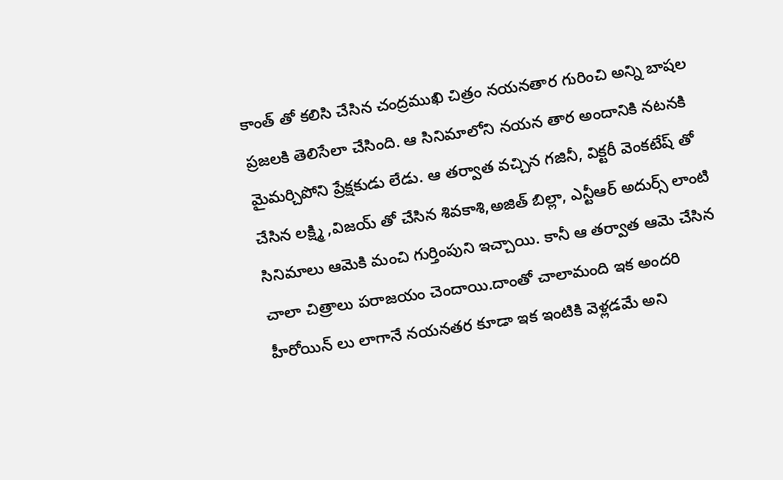కాంత్ తో కలిసి చేసిన చంద్రముఖి చిత్రం నయనతార గురించి అన్ని బాషల ప్రజలకి తెలిసేలా చేసింది. ఆ సినిమాలోని నయన తార అందానికి నటనకి మైమర్చిపోని ప్రేక్షకుడు లేడు. ఆ తర్వాత వచ్చిన గజినీ, విక్టరీ వెంకటేష్ తో చేసిన లక్ష్మి ,విజయ్ తో చేసిన శివకాశి,అజిత్ బిల్లా, ఎన్టీఆర్ అదుర్స్ లాంటి సినిమాలు ఆమెకి మంచి గుర్తింపుని ఇచ్చాయి. కానీ ఆ తర్వాత ఆమె చేసిన చాలా చిత్రాలు పరాజయం చెందాయి.దాంతో చాలామంది ఇక అందరి హీరోయిన్ లు లాగానే నయనతర కూడా ఇక ఇంటికి వెళ్లడమే అని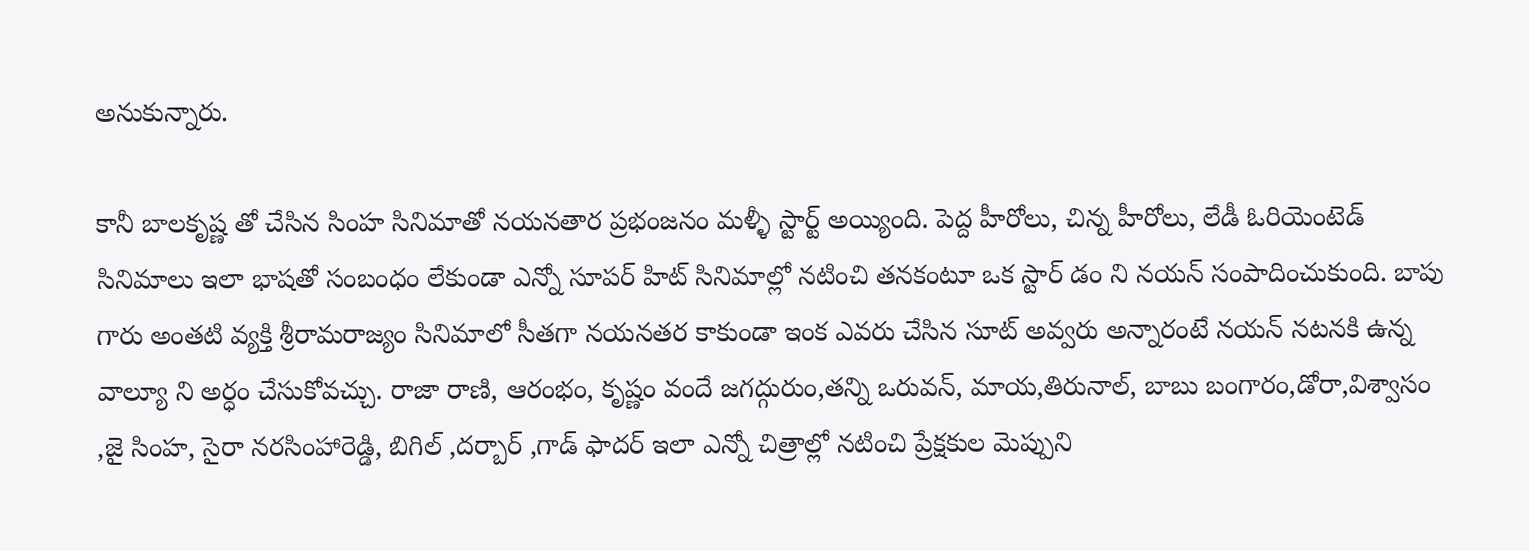అనుకున్నారు.

కానీ బాలకృష్ణ తో చేసిన సింహ సినిమాతో నయనతార ప్రభంజనం మళ్ళీ స్టార్ట్ అయ్యింది. పెద్ద హీరోలు, చిన్న హీరోలు, లేడీ ఓరియెంటెడ్ సినిమాలు ఇలా భాషతో సంబంధం లేకుండా ఎన్నో సూపర్ హిట్ సినిమాల్లో నటించి తనకంటూ ఒక స్టార్ డం ని నయన్ సంపాదించుకుంది. బాపు గారు అంతటి వ్యక్తి శ్రీరామరాజ్యం సినిమాలో సీతగా నయనతర కాకుండా ఇంక ఎవరు చేసిన సూట్ అవ్వరు అన్నారంటే నయన్ నటనకి ఉన్న వాల్యూ ని అర్ధం చేసుకోవచ్చు. రాజా రాణి, ఆరంభం, కృష్ణం వందే జగద్గురుం,తన్ని ఒరువన్, మాయ,తిరునాల్, బాబు బంగారం,డోరా,విశ్వాసం ,జై సింహ, సైరా నరసింహారెడ్డి, బిగిల్ ,దర్బార్ ,గాడ్ ఫాదర్ ఇలా ఎన్నో చిత్రాల్లో నటించి ప్రేక్షకుల మెప్పుని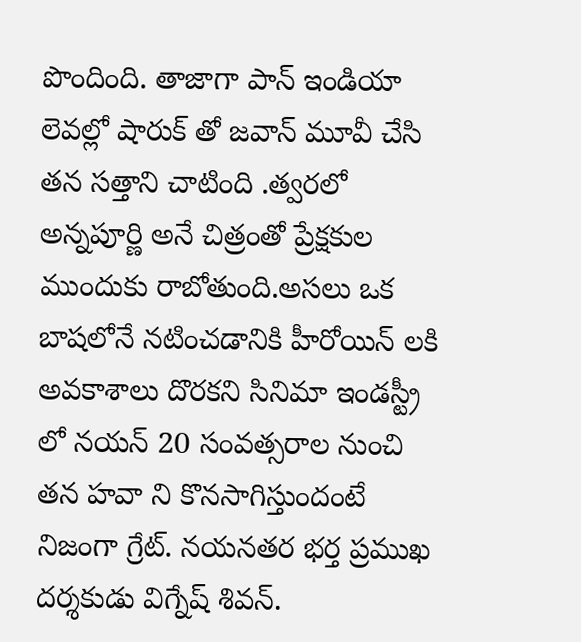పొందింది. తాజాగా పాన్ ఇండియా లెవల్లో షారుక్ తో జవాన్ మూవీ చేసి తన సత్తాని చాటింది .త్వరలో అన్నపూర్ణి అనే చిత్రంతో ప్రేక్షకుల ముందుకు రాబోతుంది.అసలు ఒక బాషలోనే నటించడానికి హీరోయిన్ లకి అవకాశాలు దొరకని సినిమా ఇండస్ట్రీ లో నయన్ 20 సంవత్సరాల నుంచి తన హవా ని కొనసాగిస్తుందంటే నిజంగా గ్రేట్. నయనతర భర్త ప్రముఖ దర్శకుడు విగ్నేష్ శివన్.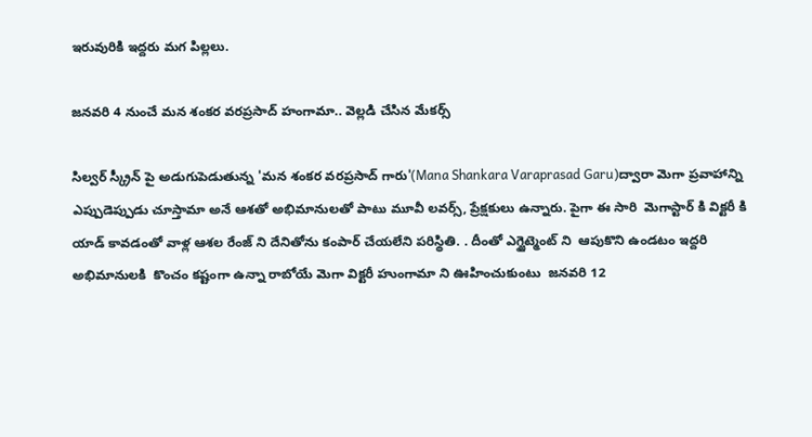ఇరువురికి ఇద్దరు మగ పిల్లలు.

జనవరి 4 నుంచే మన శంకర వరప్రసాద్ హంగామా.. వెల్లడి చేసిన మేకర్స్

సిల్వర్ స్క్రీన్ పై అడుగుపెడుతున్న 'మన శంకర వరప్రసాద్ గారు'(Mana Shankara Varaprasad Garu)ద్వారా మెగా ప్రవాహాన్ని ఎప్పుడెప్పుడు చూస్తామా అనే ఆశతో అభిమానులతో పాటు మూవీ లవర్స్, ప్రేక్షకులు ఉన్నారు. పైగా ఈ సారి  మెగాస్టార్ కి విక్టరీ కి యాడ్ కావడంతో వాళ్ల ఆశల రేంజ్ ని దేనితోను కంపార్ చేయలేని పరిస్థితి. . దీంతో ఎగ్జైట్మెంట్ ని  ఆపుకొని ఉండటం ఇద్దరి అభిమానులకి  కొంచం కష్టంగా ఉన్నా రాబోయే మెగా విక్టరీ హుంగామా ని ఊహించుకుంటు  జనవరి 12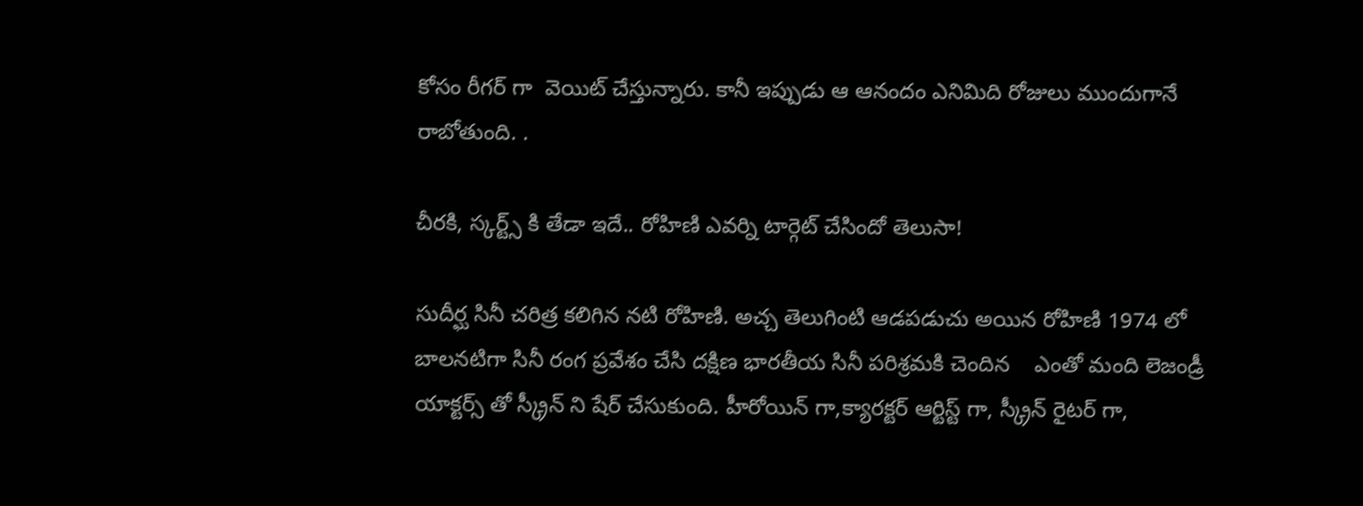కోసం రీగర్ గా  వెయిట్ చేస్తున్నారు. కానీ ఇప్పుడు ఆ ఆనందం ఎనిమిది రోజులు ముందుగానే రాబోతుంది. .

చీరకి, స్కర్ట్స్ కి తేడా ఇదే.. రోహిణి ఎవర్ని టార్గెట్ చేసిందో తెలుసా!

సుదీర్ఘ సినీ చరిత్ర కలిగిన నటి రోహిణి. అచ్చ తెలుగింటి ఆడపడుచు అయిన రోహిణి 1974 లో బాలనటిగా సినీ రంగ ప్రవేశం చేసి దక్షిణ భారతీయ సినీ పరిశ్రమకి చెందిన    ఎంతో మంది లెజండ్రీ యాక్టర్స్ తో స్క్రీన్ ని షేర్ చేసుకుంది. హీరోయిన్ గా,క్యారక్టర్ ఆర్టిస్ట్ గా, స్క్రీన్ రైటర్ గా,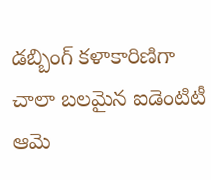డబ్బింగ్ కళాకారిణిగా చాలా బలమైన ఐడెంటిటీ ఆమె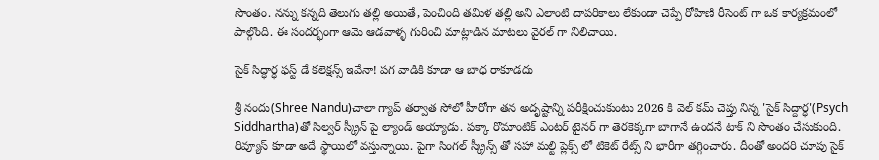సొంతం. నన్ను కన్నది తెలుగు తల్లి అయితే, పెంచింది తమిళ తల్లి అని ఎలాంటి దాపరికాలు లేకుండా చెప్పే రోహిణి రీసెంట్ గా ఒక కార్యక్రమంలో పాల్గొంది. ఈ సందర్భంగా ఆమె ఆడవాళ్ళ గురించి మాట్లాడిన మాటలు వైరల్ గా నిలిచాయి.

సైక్ సిద్ధార్ధ ఫస్ట్ డే కలెక్షన్స్ ఇవేనా! పగ వాడికి కూడా ఆ బాధ రాకూడదు

శ్రీ నందు(Shree Nandu)చాలా గ్యాప్ తర్వాత సోలో హీరోగా తన అదృష్టాన్ని పరీక్షించుకుంటు 2026 కి వెల్ కమ్ చెప్తు నిన్న 'సైక్ సిద్దార్ధ'(Psych Siddhartha)తో సిల్వర్ స్క్రీన్ పై ల్యాండ్ అయ్యాడు. పక్కా రొమాంటిక్ ఎంటర్ టైనర్ గా తెరకెక్కగా బాగానే ఉందనే టాక్ ని సొంతం చేసుకుంది.  రివ్యూస్ కూడా అదే స్థాయిలో వస్తున్నాయి. పైగా సింగల్ స్క్రీన్స్ తో సహా మల్టి ప్లెక్స్ లో టికెట్ రేట్స్ ని భారీగా తగ్గించారు. దీంతో అందరి చూపు సైక్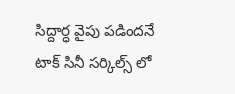సిద్దార్ధ వైపు పడిందనే టాక్ సినీ సర్కిల్స్ లో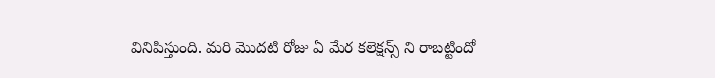వినిపిస్తుంది. మరి మొదటి రోజు ఏ మేర కలెక్షన్స్ ని రాబట్టిందో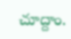చూద్దాం.